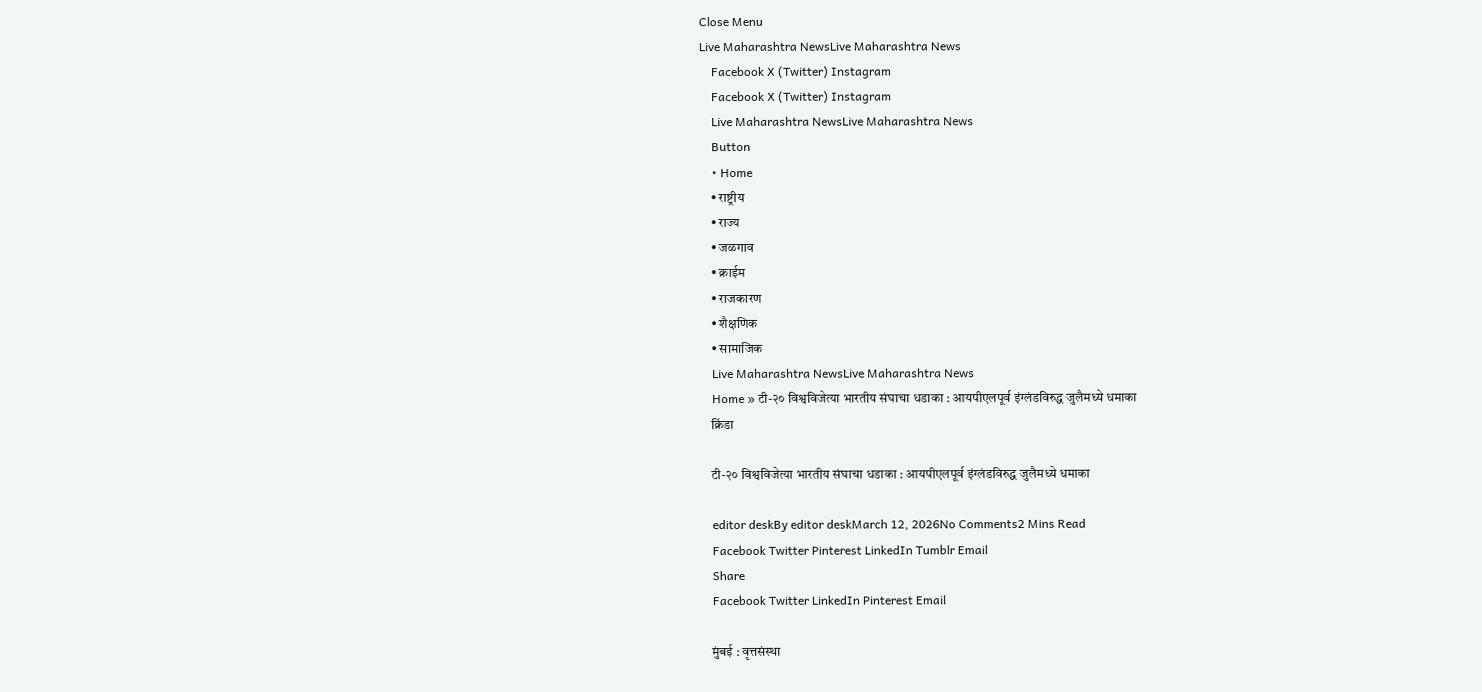Close Menu
Live Maharashtra NewsLive Maharashtra News
    Facebook X (Twitter) Instagram
    Facebook X (Twitter) Instagram
    Live Maharashtra NewsLive Maharashtra News
    Button
    • Home
    • राष्ट्रीय
    • राज्य
    • जळगाव
    • क्राईम
    • राजकारण
    • शैक्षणिक
    • सामाजिक
    Live Maharashtra NewsLive Maharashtra News
    Home » टी-२० विश्वविजेत्या भारतीय संघाचा धडाका : आयपीएलपूर्व इंग्लंडविरुद्ध जुलैमध्ये धमाका
    क्रिंडा

    टी-२० विश्वविजेत्या भारतीय संघाचा धडाका : आयपीएलपूर्व इंग्लंडविरुद्ध जुलैमध्ये धमाका

    editor deskBy editor deskMarch 12, 2026No Comments2 Mins Read
    Facebook Twitter Pinterest LinkedIn Tumblr Email
    Share
    Facebook Twitter LinkedIn Pinterest Email

    मुंबई : वृत्तसंस्था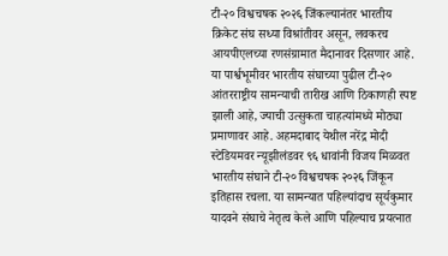टी-२० विश्वचषक २०२६ जिंकल्यानंतर भारतीय क्रिकेट संघ सध्या विश्रांतीवर असून, लवकरच आयपीएलच्या रणसंग्रामात मैदानावर दिसणार आहे. या पार्श्वभूमीवर भारतीय संघाच्या पुढील टी-२० आंतरराष्ट्रीय सामन्याची तारीख आणि ठिकाणही स्पष्ट झाली आहे, ज्याची उत्सुकता चाहत्यांमध्ये मोठ्या प्रमाणावर आहे. अहमदाबाद येथील नरेंद्र मोदी स्टेडियमवर न्यूझीलंडवर ९६ धावांनी विजय मिळवत भारतीय संघाने टी-२० विश्वचषक २०२६ जिंकून इतिहास रचला. या सामन्यात पहिल्यांदाच सूर्यकुमार यादवने संघाचे नेतृत्व केले आणि पहिल्याच प्रयत्नात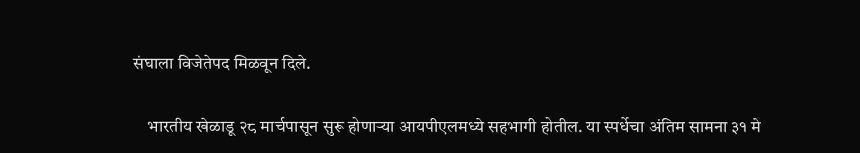संघाला विजेतेपद मिळवून दिले.

    भारतीय खेळाडू २८ मार्चपासून सुरू होणाऱ्या आयपीएलमध्ये सहभागी होतील. या स्पर्धेचा अंतिम सामना ३१ मे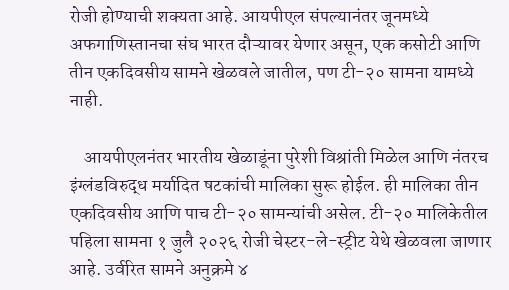रोजी होण्याची शक्यता आहे. आयपीएल संपल्यानंतर जूनमध्ये अफगाणिस्तानचा संघ भारत दौऱ्यावर येणार असून, एक कसोटी आणि तीन एकदिवसीय सामने खेळवले जातील, पण टी-२० सामना यामध्ये नाही.

    आयपीएलनंतर भारतीय खेळाडूंना पुरेशी विश्रांती मिळेल आणि नंतरच इंग्लंडविरुद्ध मर्यादित षटकांची मालिका सुरू होईल. ही मालिका तीन एकदिवसीय आणि पाच टी-२० सामन्यांची असेल. टी-२० मालिकेतील पहिला सामना १ जुलै २०२६ रोजी चेस्टर-ले-स्ट्रीट येथे खेळवला जाणार आहे. उर्वरित सामने अनुक्रमे ४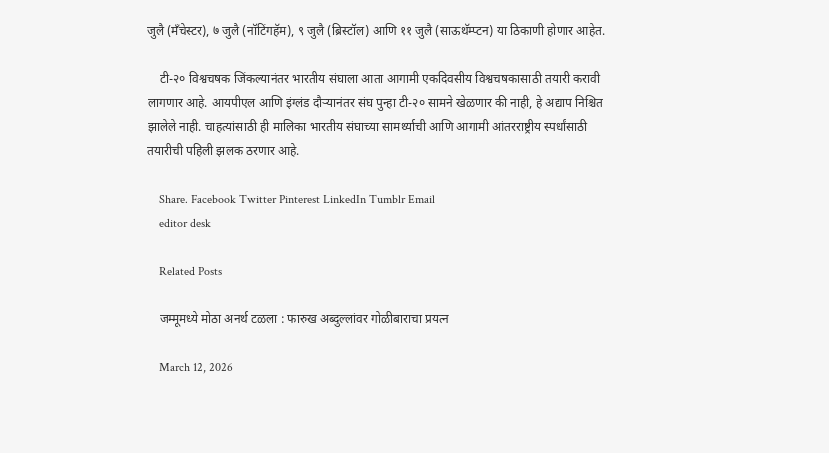जुलै (मँचेस्टर), ७ जुलै (नॉटिंगहॅम), ९ जुलै (ब्रिस्टॉल) आणि ११ जुलै (साऊथॅम्प्टन) या ठिकाणी होणार आहेत.

    टी-२० विश्वचषक जिंकल्यानंतर भारतीय संघाला आता आगामी एकदिवसीय विश्वचषकासाठी तयारी करावी लागणार आहे. आयपीएल आणि इंग्लंड दौऱ्यानंतर संघ पुन्हा टी-२० सामने खेळणार की नाही, हे अद्याप निश्चित झालेले नाही. चाहत्यांसाठी ही मालिका भारतीय संघाच्या सामर्थ्याची आणि आगामी आंतरराष्ट्रीय स्पर्धांसाठी तयारीची पहिली झलक ठरणार आहे.

    Share. Facebook Twitter Pinterest LinkedIn Tumblr Email
    editor desk

    Related Posts

    जम्मूमध्ये मोठा अनर्थ टळला : फारुख अब्दुल्लांवर गोळीबाराचा प्रयत्न

    March 12, 2026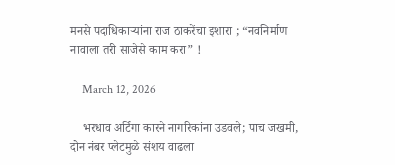मनसे पदाधिकाऱ्यांना राज ठाकरेंचा इशारा ; “नवनिर्माण नावाला तरी साजेसे काम करा” !

    March 12, 2026

    भरधाव अर्टिगा कारने नागरिकांना उडवले; पाच जखमी, दोन नंबर प्लेटमुळे संशय वाढला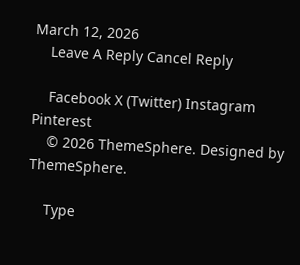March 12, 2026
    Leave A Reply Cancel Reply

    Facebook X (Twitter) Instagram Pinterest
    © 2026 ThemeSphere. Designed by ThemeSphere.

    Type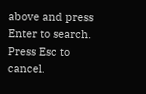above and press Enter to search. Press Esc to cancel.